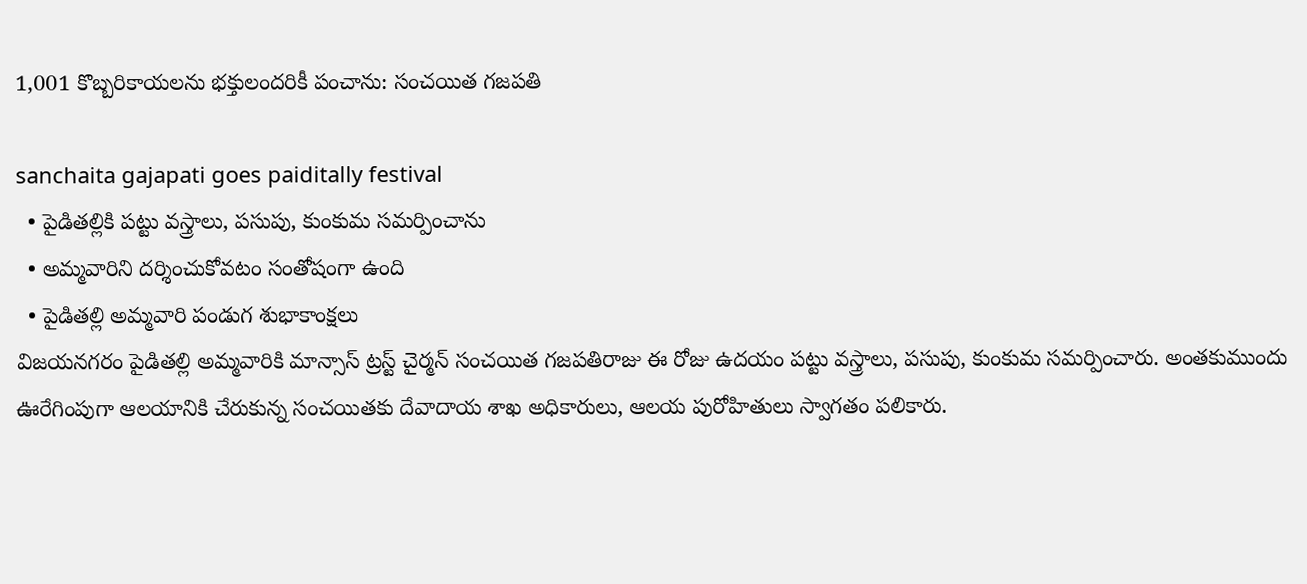1,001 కొబ్బరికాయలను భక్తులందరికీ పంచాను: సంచయిత గజపతి

sanchaita gajapati goes paiditally festival
  • పైడితల్లికి పట్టు వస్త్రాలు, పసుపు, కుంకుమ సమర్పించాను
  • అమ్మవారిని దర్శించుకోవటం సంతోషంగా ఉంది
  • పైడితల్లి అమ్మవారి పండుగ శుభాకాంక్షలు
విజయనగరం పైడితల్లి అమ్మవారికి మాన్సాస్ ట్రస్ట్ చైర్మన్ సంచయిత గజపతిరాజు ఈ రోజు ఉదయం పట్టు వస్త్రాలు, పసుపు, కుంకుమ సమర్పించారు. అంతకుముందు ఊరేగింపుగా ఆలయానికి చేరుకున్న సంచయితకు దేవాదాయ శాఖ అధికారులు, ఆలయ పురోహితులు స్వాగతం పలికారు.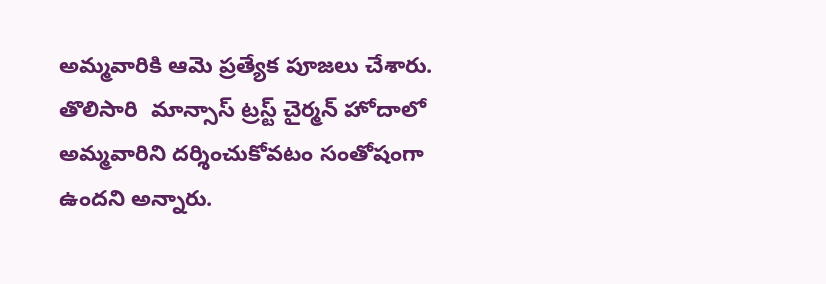అమ్మవారికి ఆమె ప్రత్యేక పూజలు చేశారు. తొలిసారి  మాన్సాస్ ట్రస్ట్ చైర్మన్ హోదాలో అమ్మవారిని దర్శించుకోవటం సంతోషంగా ఉందని అన్నారు.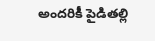అందరికీ పైడితల్లి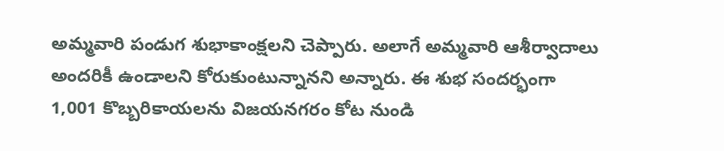అమ్మవారి పండుగ శుభాకాంక్షలని చెప్పారు. అలాగే అమ్మవారి ఆశీర్వాదాలు అందరికీ ఉండాలని కోరుకుంటున్నానని అన్నారు. ఈ శుభ సందర్భంగా 1,001 కొబ్బరికాయలను విజయనగరం కోట నుండి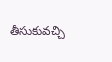తీసుకువచ్చి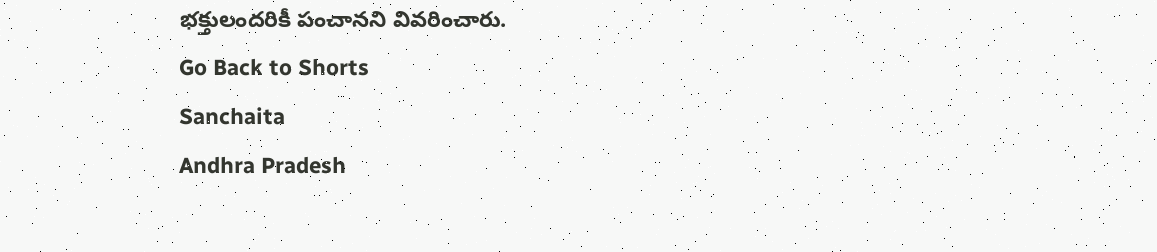భక్తులందరికీ పంచానని వివరించారు.
Go Back to Shorts
Sanchaita
Andhra Pradesh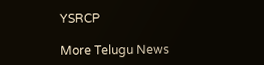YSRCP

More Telugu News